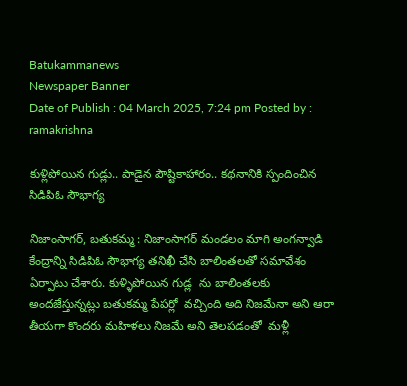Batukammanews
Newspaper Banner
Date of Publish : 04 March 2025, 7:24 pm Posted by : ramakrishna

కుళ్లిపోయిన గుడ్లు.. పాడైన పౌష్టికాహారం.. కథనానికి స్పందించిన సిడిపిఓ సౌభాగ్య

నిజాంసాగర్, బతుకమ్మ : నిజాంసాగర్ మండలం మాగి అంగన్వాడి కేంద్రాన్ని సిడిపిఓ సౌభాగ్య తనిఖీ చేసి బాలింతలతో సమావేశం ఏర్పాటు చేశారు. కుళ్ళిపోయిన గుడ్ల  ను బాలింతలకు అందజేస్తున్నట్లు బతుకమ్మ పేపర్లో  వచ్చింది అది నిజమేనా అని ఆరా తీయగా కొందరు మహిళలు నిజమే అని తెలపడంతో  మళ్లీ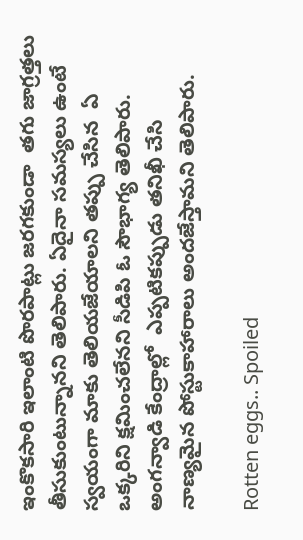ఇంకొకసారి ఇలాంటి పొరపాట్లు జరగకుండా  తగు జాగ్రత్తలు తీసుకుంటున్నానని తెలిపారు. ఏదైనా సమస్యలు ఉంటే స్వయంగా మాకు తెలియజేయాలని తప్పు చేసిన  ఏ ఒక్కరిని క్షమించలేనని సీడిపి ఓ సౌభాగ్య తెలిపారు. అంగన్వాడి కేంద్రాల్లో  ఎప్పటికప్పుడు తనిఖీ చేసి  నాణ్యమైన పోస్టుకాహారాలు అందజేస్తామని తెలిపారు.

Rotten eggs.. Spoiled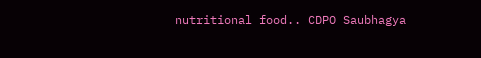nutritional food.. CDPO Saubhagya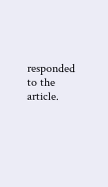responded to the article.